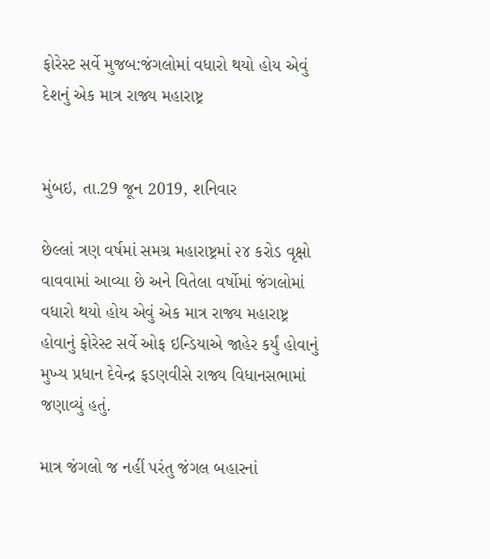ફોરેસ્ટ સર્વે મુજબ:જંગલોમાં વધારો થયો હોય એવું દેશનું એક માત્ર રાજ્ય મહારાષ્ટ્ર


મુંબઇ, તા.29 જૂન 2019, શનિવાર

છેલ્લાં ત્રણ વર્ષમાં સમગ્ર મહારાષ્ટ્રમાં ૨૪ કરોડ વૃક્ષો વાવવામાં આવ્યા છે અને વિતેલા વર્ષોમાં જંગલોમાં વધારો થયો હોય એવું એક માત્ર રાજ્ય મહારાષ્ટ્ર હોવાનું ફોરેસ્ટ સર્વે ઓફ ઇન્ડિયાએ જાહેર કર્યું હોવાનું મુખ્ય પ્રધાન દેવેન્દ્ર ફડણવીસે રાજ્ય વિધાનસભામાં જણાવ્યું હતું.

માત્ર જંગલો જ નહીં પરંતુ જંગલ બહારનાં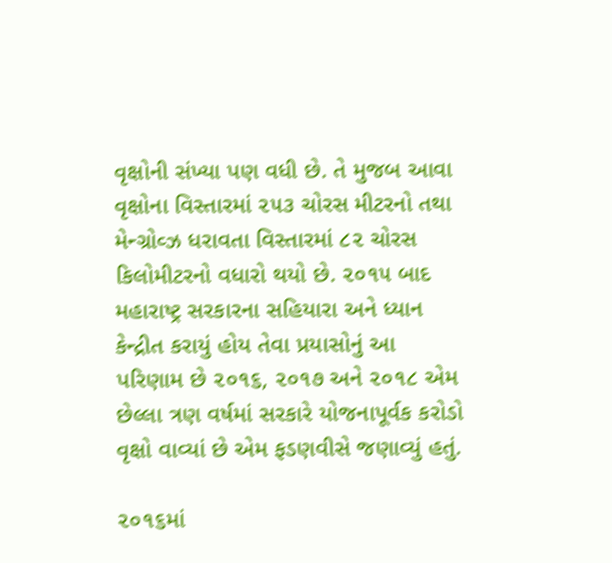વૃક્ષોની સંખ્યા પણ વધી છે. તે મુજબ આવા વૃક્ષોના વિસ્તારમાં ૨૫૩ ચોરસ મીટરનો તથા મેન્ગ્રોવ્ઝ ધરાવતા વિસ્તારમાં ૮૨ ચોરસ કિલોમીટરનો વધારો થયો છે. ૨૦૧૫ બાદ મહારાષ્ટ્ર સરકારના સહિયારા અને ધ્યાન કેન્દ્રીત કરાયું હોય તેવા પ્રયાસોનું આ પરિણામ છે ૨૦૧૬, ૨૦૧૭ અને ૨૦૧૮ એમ છેલ્લા ત્રણ વર્ષમાં સરકારે યોજનાપૂર્વક કરોડો વૃક્ષો વાવ્યાં છે એમ ફડણવીસે જણાવ્યું હતું.

૨૦૧૬માં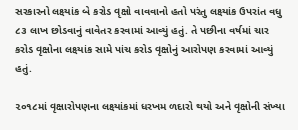સરકારનો લક્ષ્યાંક બે કરોડ વૃક્ષો વાવવાનો હતો પરંતુ લક્ષ્યાંક ઉપરાંત વધુ ૮૩ લાખ છોડવાનું વાવેતર કરવામાં આવ્યું હતું. તે પછીના વર્ષમાં ચાર કરોડ વૃક્ષોના લક્ષ્યાંક સામે પાંચ કરોડ વૃક્ષોનું આરોપણ કરવામાં આવ્યું હતું.

૨૦૧૮માં વૃક્ષારોપણના લક્ષ્યાંકમાં ધરખમ ળદારો થયો અને વૃક્ષોની સંખ્યા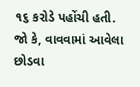૧૬ કરોડે પહોંચી હતી. જો કે, વાવવામાં આવેલા છોડવા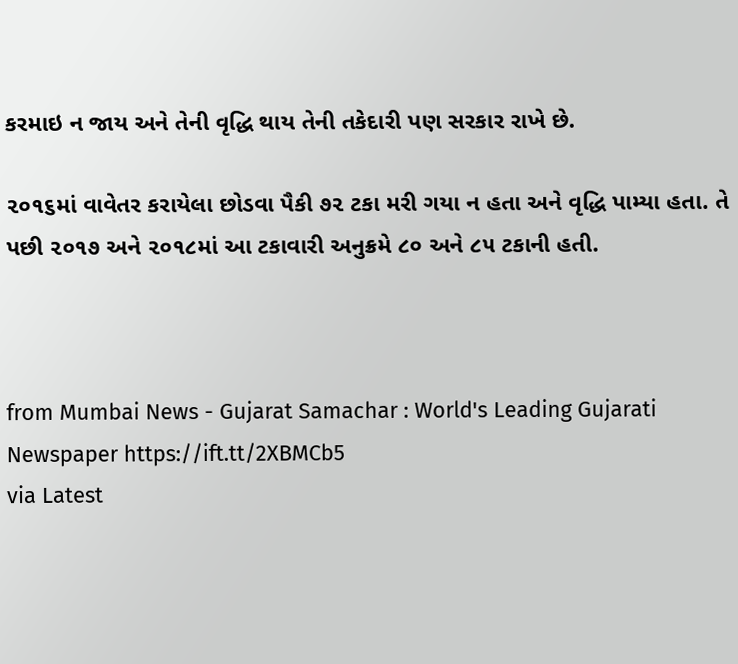કરમાઇ ન જાય અને તેની વૃદ્ધિ થાય તેની તકેદારી પણ સરકાર રાખે છે.

૨૦૧૬માં વાવેતર કરાયેલા છોડવા પૈકી ૭૨ ટકા મરી ગયા ન હતા અને વૃદ્ધિ પામ્યા હતા. તે પછી ૨૦૧૭ અને ૨૦૧૮માં આ ટકાવારી અનુક્રમે ૮૦ અને ૮૫ ટકાની હતી.



from Mumbai News - Gujarat Samachar : World's Leading Gujarati Newspaper https://ift.tt/2XBMCb5
via Latest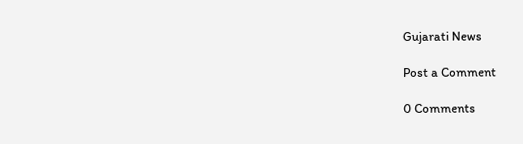Gujarati News

Post a Comment

0 Comments